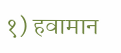१) हवामान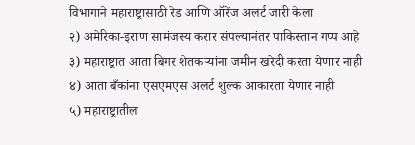विभागाने महाराष्ट्रासाठी रेड आणि ऑरेंज अलर्ट जारी केला
२) अमेरिका-इराण सामंजस्य करार संपल्यानंतर पाकिस्तान गप्प आहे
३) महाराष्ट्रात आता बिगर शेतकऱ्यांना जमीन खरेदी करता येणार नाही
४) आता बँकांना एसएमएस अलर्ट शुल्क आकारता येणार नाही
५) महाराष्ट्रातील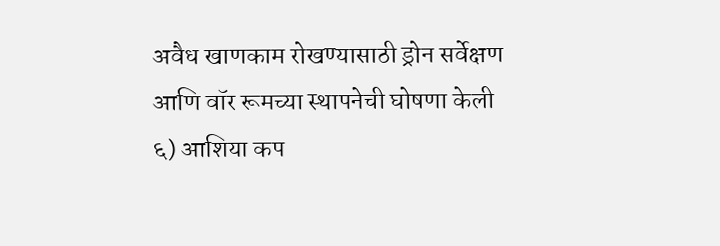अवैध खाणकाम रोखण्यासाठी ड्रोन सर्वेक्षण आणि वॉर रूमच्या स्थापनेची घोषणा केली
६) आशिया कप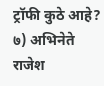ट्रॉफी कुठे आहे?
७) अभिनेते राजेश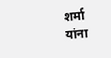शर्मा यांना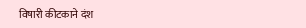विषारी कीटकाने दंश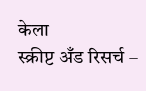केला
स्क्रीप्ट अँड रिसर्च –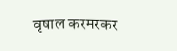वृषाल करमरकर